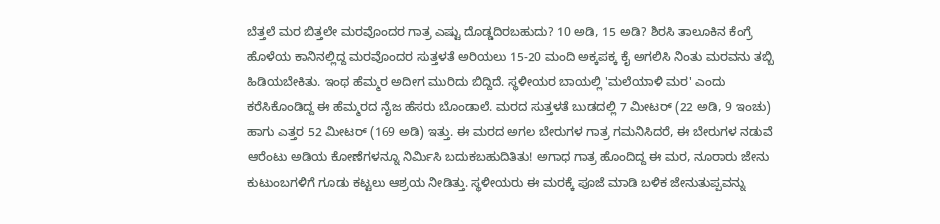ಬೆತ್ತಲೆ ಮರ ಬಿತ್ತಲೇ ಮರವೊಂದರ ಗಾತ್ರ ಎಷ್ಟು ದೊಡ್ಡದಿರಬಹುದು? 10 ಅಡಿ, 15 ಅಡಿ? ಶಿರಸಿ ತಾಲೂಕಿನ ಕೆಂಗ್ರೆ ಹೊಳೆಯ ಕಾನಿನಲ್ಲಿದ್ದ ಮರವೊಂದರ ಸುತ್ತಳತೆ ಅರಿಯಲು 15-20 ಮಂದಿ ಅಕ್ಕಪಕ್ಕ ಕೈ ಅಗಲಿಸಿ ನಿಂತು ಮರವನು ತಬ್ಬಿ ಹಿಡಿಯಬೇಕಿತು. ಇಂಥ ಹೆಮ್ಮರ ಅದೀಗ ಮುರಿದು ಬಿದ್ದಿದೆ. ಸ್ಥಳೀಯರ ಬಾಯಲ್ಲಿ 'ಮಲೆಯಾಳಿ ಮರ' ಎಂದು ಕರೆಸಿಕೊಂಡಿದ್ದ ಈ ಹೆಮ್ಮರದ ನೈಜ ಹೆಸರು ಬೊಂಡಾಲೆ. ಮರದ ಸುತ್ತಳತೆ ಬುಡದಲ್ಲಿ 7 ಮೀಟರ್ (22 ಅಡಿ, 9 ಇಂಚು) ಹಾಗು ಎತ್ತರ 52 ಮೀಟರ್ (169 ಅಡಿ) ಇತ್ತು. ಈ ಮರದ ಅಗಲ ಬೇರುಗಳ ಗಾತ್ರ ಗಮನಿಸಿದರೆ, ಈ ಬೇರುಗಳ ನಡುವೆ ಆರೆಂಟು ಅಡಿಯ ಕೋಣೆಗಳನ್ನೂ ನಿರ್ಮಿಸಿ ಬದುಕಬಹುದಿತಿತು! ಅಗಾಧ ಗಾತ್ರ ಹೊಂದಿದ್ದ ಈ ಮರ, ನೂರಾರು ಜೇನು ಕುಟುಂಬಗಳಿಗೆ ಗೂಡು ಕಟ್ಟಲು ಆಶ್ರಯ ನೀಡಿತ್ತು. ಸ್ಥಳೀಯರು ಈ ಮರಕ್ಕೆ ಪೂಜೆ ಮಾಡಿ ಬಳಿಕ ಜೇನುತುಪ್ಪವನ್ನು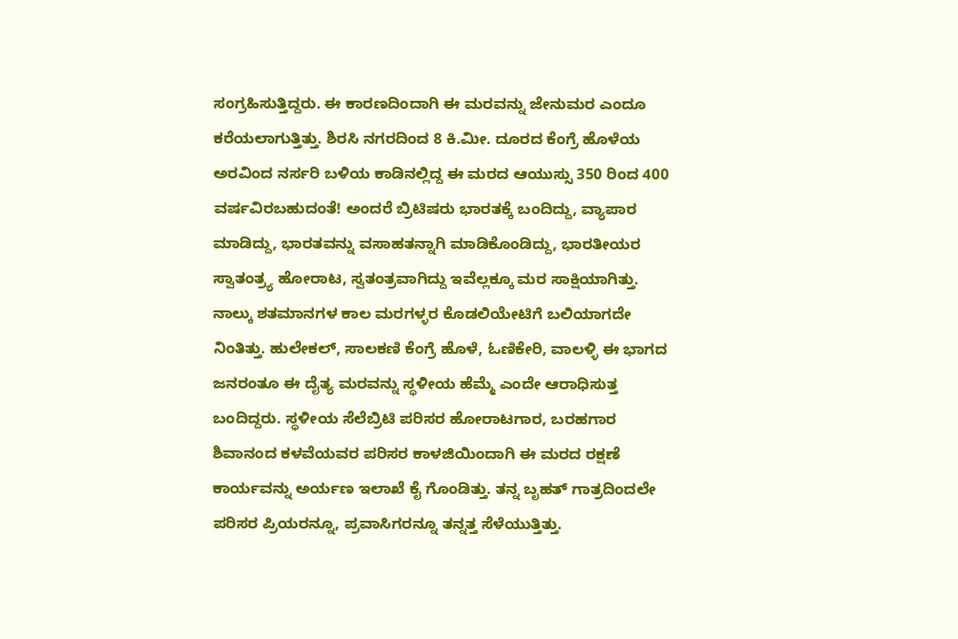ಸಂಗ್ರಹಿಸುತ್ತಿದ್ದರು. ಈ ಕಾರಣದಿಂದಾಗಿ ಈ ಮರವನ್ನು ಜೇನುಮರ ಎಂದೂ ಕರೆಯಲಾಗುತ್ತಿತ್ತು. ಶಿರಸಿ ನಗರದಿಂದ 8 ಕಿ.ಮೀ. ದೂರದ ಕೆಂಗ್ರೆ ಹೊಳೆಯ ಅರವಿಂದ ನರ್ಸರಿ ಬಳಿಯ ಕಾಡಿನಲ್ಲಿದ್ದ ಈ ಮರದ ಆಯುಸ್ಸು 350 ರಿಂದ 400 ವರ್ಷವಿರಬಹುದಂತೆ! ಅಂದರೆ ಬ್ರಿಟಿಷರು ಭಾರತಕ್ಕೆ ಬಂದಿದ್ದು, ವ್ಯಾಪಾರ ಮಾಡಿದ್ದು, ಭಾರತವನ್ನು ವಸಾಹತನ್ನಾಗಿ ಮಾಡಿಕೊಂಡಿದ್ದು, ಭಾರತೀಯರ ಸ್ವಾತಂತ್ರ್ಯ ಹೋರಾಟ, ಸ್ವತಂತ್ರವಾಗಿದ್ದು ಇವೆಲ್ಲಕ್ಕೂ ಮರ ಸಾಕ್ಷಿಯಾಗಿತ್ತು. ನಾಲ್ಕು ಶತಮಾನಗಳ ಕಾಲ ಮರಗಳ್ಳರ ಕೊಡಲಿಯೇಟಿಗೆ ಬಲಿಯಾಗದೇ ನಿಂತಿತ್ತು. ಹುಲೇಕಲ್, ಸಾಲಕಣಿ ಕೆಂಗ್ರೆ ಹೊಳೆ, ಓಣಿಕೇರಿ, ವಾಲಳ್ಳಿ ಈ ಭಾಗದ ಜನರಂತೂ ಈ ದೈತ್ಯ ಮರವನ್ನು ಸ್ಥಳೀಯ ಹೆಮ್ಮೆ ಎಂದೇ ಆರಾಧಿಸುತ್ತ ಬಂದಿದ್ದರು. ಸ್ಥಳೀಯ ಸೆಲೆಬ್ರಿಟಿ ಪರಿಸರ ಹೋರಾಟಗಾರ, ಬರಹಗಾರ ಶಿವಾನಂದ ಕಳವೆಯವರ ಪರಿಸರ ಕಾಳಜಿಯಿಂದಾಗಿ ಈ ಮರದ ರಕ್ಷಣೆ ಕಾರ್ಯವನ್ನು ಅರ್ಯಣ ಇಲಾಖೆ ಕೈ ಗೊಂಡಿತ್ತು. ತನ್ನ ಬೃಹತ್ ಗಾತ್ರದಿಂದಲೇ ಪರಿಸರ ಪ್ರಿಯರನ್ನೂ, ಪ್ರವಾಸಿಗರನ್ನೂ ತನ್ನತ್ತ ಸೆಳೆಯುತ್ತಿತ್ತು.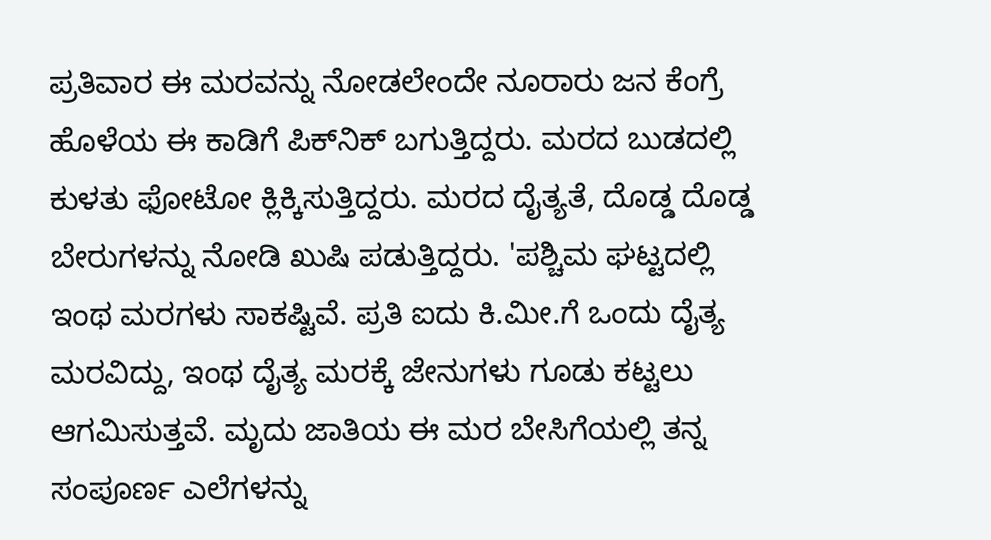ಪ್ರತಿವಾರ ಈ ಮರವನ್ನು ನೋಡಲೇಂದೇ ನೂರಾರು ಜನ ಕೆಂಗ್ರೆ ಹೊಳೆಯ ಈ ಕಾಡಿಗೆ ಪಿಕ್‌ನಿಕ್ ಬಗುತ್ತಿದ್ದರು. ಮರದ ಬುಡದಲ್ಲಿ ಕುಳತು ಫೋಟೋ ಕ್ಲಿಕ್ಕಿಸುತ್ತಿದ್ದರು. ಮರದ ದೈತ್ಯತೆ, ದೊಡ್ಡ ದೊಡ್ಡ ಬೇರುಗಳನ್ನು ನೋಡಿ ಖುಷಿ ಪಡುತ್ತಿದ್ದರು. 'ಪಶ್ಚಿಮ ಘಟ್ಟದಲ್ಲಿ ಇಂಥ ಮರಗಳು ಸಾಕಷ್ಟಿವೆ. ಪ್ರತಿ ಐದು ಕಿ.ಮೀ.ಗೆ ಒಂದು ದೈತ್ಯ ಮರವಿದ್ದು, ಇಂಥ ದೈತ್ಯ ಮರಕ್ಕೆ ಜೇನುಗಳು ಗೂಡು ಕಟ್ಟಲು ಆಗಮಿಸುತ್ತವೆ. ಮೃದು ಜಾತಿಯ ಈ ಮರ ಬೇಸಿಗೆಯಲ್ಲಿ ತನ್ನ ಸಂಪೂರ್ಣ ಎಲೆಗಳನ್ನು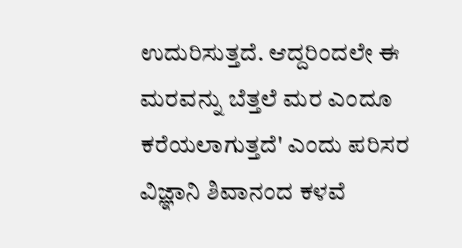ಉದುರಿಸುತ್ತದೆ. ಆದ್ದರಿಂದಲೇ ಈ ಮರವನ್ನು ಬೆತ್ತಲೆ ಮರ ಎಂದೂ ಕರೆಯಲಾಗುತ್ತದೆ' ಎಂದು ಪರಿಸರ ವಿಜ್ಞಾನಿ ಶಿವಾನಂದ ಕಳವೆ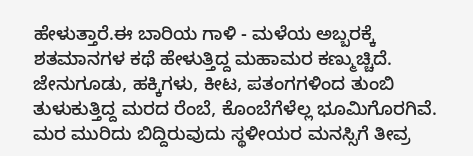ಹೇಳುತ್ತಾರೆ.ಈ ಬಾರಿಯ ಗಾಳಿ - ಮಳೆಯ ಅಬ್ಬರಕ್ಕೆ ಶತಮಾನಗಳ ಕಥೆ ಹೇಳುತ್ತಿದ್ದ ಮಹಾಮರ ಕಣ್ಮುಚ್ಚಿದೆ. ಜೇನುಗೂಡು, ಹಕ್ಕಿಗಳು, ಕೀಟ, ಪತಂಗಗಳಿಂದ ತುಂಬಿ ತುಳುಕುತ್ತಿದ್ದ ಮರದ ರೆಂಬೆ, ಕೊಂಬೆಗೆಳೆಲ್ಲ ಭೂಮಿಗೊರಗಿವೆ. ಮರ ಮುರಿದು ಬಿದ್ದಿರುವುದು ಸ್ಥಳೀಯರ ಮನಸ್ಸಿಗೆ ತೀವ್ರ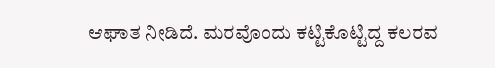ಆಘಾತ ನೀಡಿದೆ. ಮರವೊಂದು ಕಟ್ಟಿಕೊಟ್ಟಿದ್ದ ಕಲರವ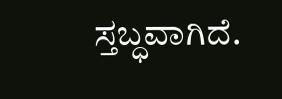ಸ್ತಬ್ಧವಾಗಿದೆ.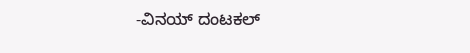-ವಿನಯ್ ದಂಟಕಲ್